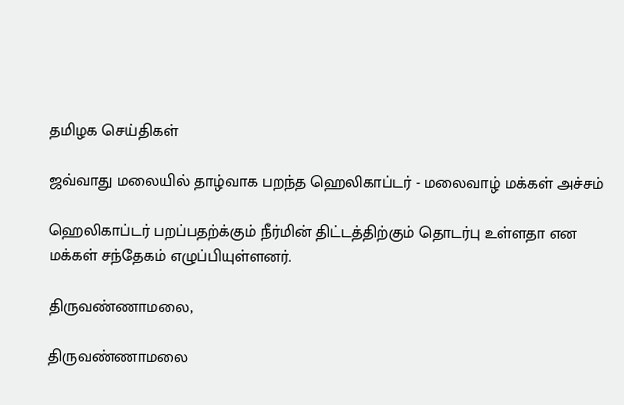தமிழக செய்திகள்

ஜவ்வாது மலையில் தாழ்வாக பறந்த ஹெலிகாப்டர் - மலைவாழ் மக்கள் அச்சம்

ஹெலிகாப்டர் பறப்பதற்க்கும் நீர்மின் திட்டத்திற்கும் தொடர்பு உள்ளதா என மக்கள் சந்தேகம் எழுப்பியுள்ளனர்.

திருவண்ணாமலை,

திருவண்ணாமலை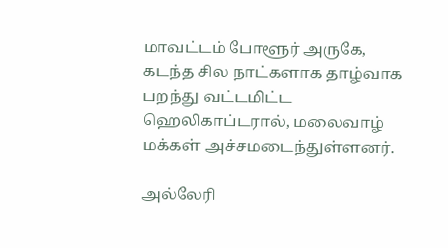மாவட்டம் போளூர் அருகே, கடந்த சில நாட்களாக தாழ்வாக பறந்து வட்டமிட்ட ஹெலிகாப்டரால், மலைவாழ் மக்கள் அச்சமடைந்துள்ளனர்.

அல்லேரி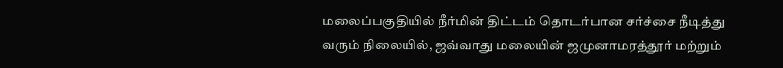மலைப்பகுதியில் நீர்மின் திட்டம் தொடர்பான சர்ச்சை நீடித்து வரும் நிலையில், ஜவ்வாது மலையின் ஜமுனாமரத்தூர் மற்றும்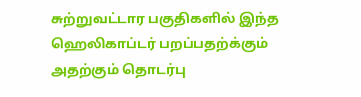சுற்றுவட்டார பகுதிகளில் இந்த ஹெலிகாப்டர் பறப்பதற்க்கும் அதற்கும் தொடர்பு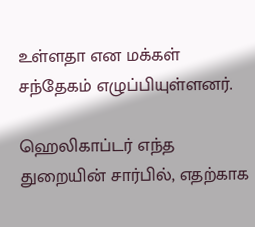உள்ளதா என மக்கள் சந்தேகம் எழுப்பியுள்ளனர்.

ஹெலிகாப்டர் எந்த துறையின் சார்பில், எதற்காக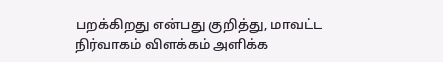பறக்கிறது என்பது குறித்து, மாவட்ட நிர்வாகம் விளக்கம் அளிக்க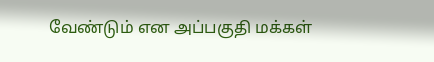வேண்டும் என அப்பகுதி மக்கள்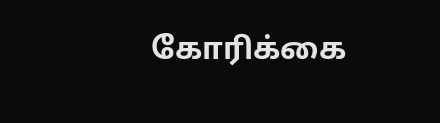கோரிக்கை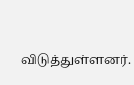விடுத்துள்ளனர்.